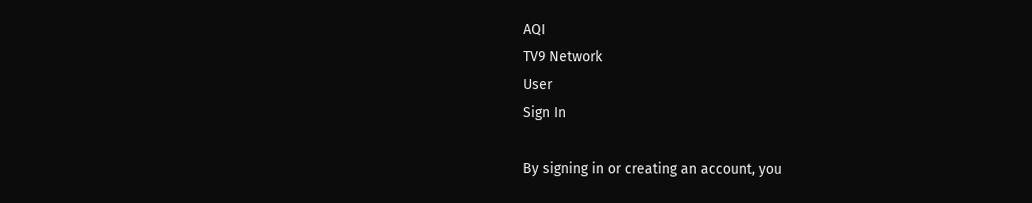AQI
TV9 Network
User
Sign In

By signing in or creating an account, you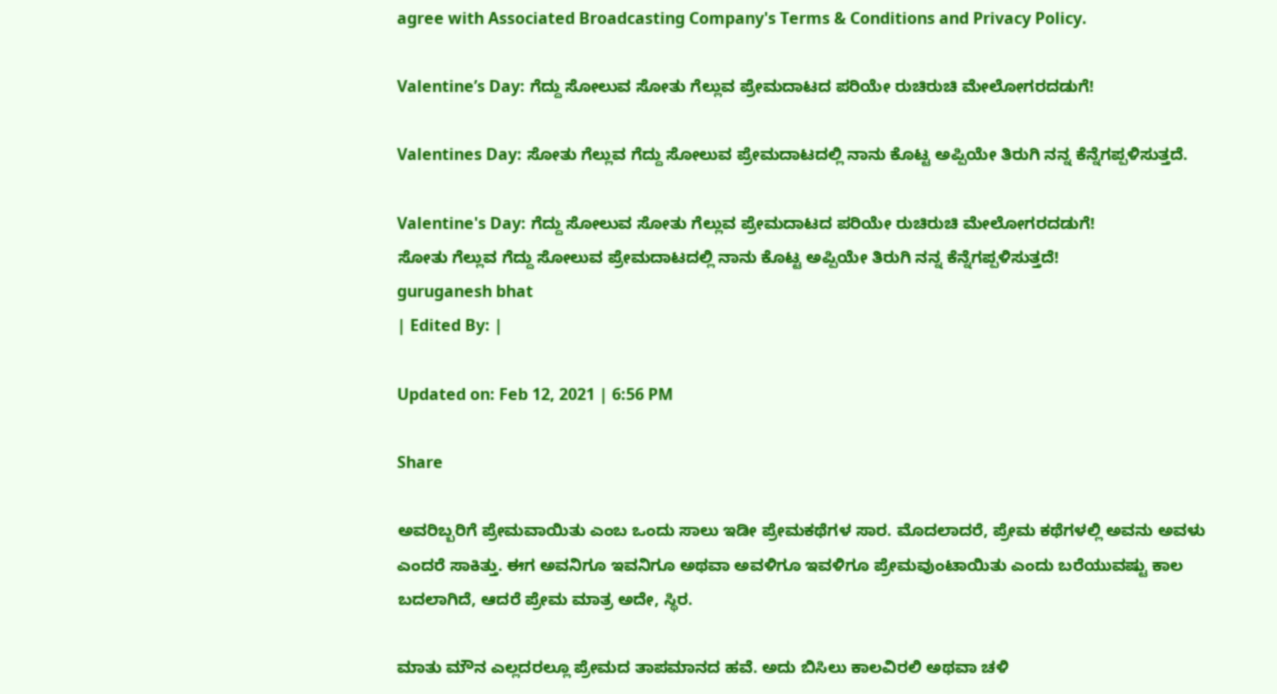agree with Associated Broadcasting Company's Terms & Conditions and Privacy Policy.

Valentine’s Day: ಗೆದ್ದು ಸೋಲುವ ಸೋತು ಗೆಲ್ಲುವ ಪ್ರೇಮದಾಟದ ಪರಿಯೇ ರುಚಿರುಚಿ ಮೇಲೋಗರದಡುಗೆ!

Valentines Day: ಸೋತು ಗೆಲ್ಲುವ ಗೆದ್ದು ಸೋಲುವ ಪ್ರೇಮದಾಟದಲ್ಲಿ ನಾನು ಕೊಟ್ಟ ಅಪ್ಪಿಯೇ ತಿರುಗಿ ನನ್ನ ಕೆನ್ನೆಗಪ್ಪಳಿಸುತ್ತದೆ.

Valentine's Day: ಗೆದ್ದು ಸೋಲುವ ಸೋತು ಗೆಲ್ಲುವ ಪ್ರೇಮದಾಟದ ಪರಿಯೇ ರುಚಿರುಚಿ ಮೇಲೋಗರದಡುಗೆ!
ಸೋತು ಗೆಲ್ಲುವ ಗೆದ್ದು ಸೋಲುವ ಪ್ರೇಮದಾಟದಲ್ಲಿ ನಾನು ಕೊಟ್ಟ ಅಪ್ಪಿಯೇ ತಿರುಗಿ ನನ್ನ ಕೆನ್ನೆಗಪ್ಪಳಿಸುತ್ತದೆ!
guruganesh bhat
| Edited By: |

Updated on: Feb 12, 2021 | 6:56 PM

Share

ಅವರಿಬ್ಬರಿಗೆ ಪ್ರೇಮವಾಯಿತು ಎಂಬ ಒಂದು ಸಾಲು ಇಡೀ ಪ್ರೇಮಕಥೆಗಳ ಸಾರ. ಮೊದಲಾದರೆ, ಪ್ರೇಮ ಕಥೆಗಳಲ್ಲಿ ಅವನು ಅವಳು ಎಂದರೆ ಸಾಕಿತ್ತು. ಈಗ ಅವನಿಗೂ ಇವನಿಗೂ ಅಥವಾ ಅವಳಿಗೂ ಇವಳಿಗೂ ಪ್ರೇಮವುಂಟಾಯಿತು ಎಂದು ಬರೆಯುವಷ್ಟು ಕಾಲ ಬದಲಾಗಿದೆ, ಆದರೆ ಪ್ರೇಮ ಮಾತ್ರ ಅದೇ, ಸ್ಥಿರ.

ಮಾತು ಮೌನ ಎಲ್ಲದರಲ್ಲೂ ಪ್ರೇಮದ ತಾಪಮಾನದ ಹವೆ. ಅದು ಬಿಸಿಲು ಕಾಲವಿರಲಿ ಅಥವಾ ಚಳಿ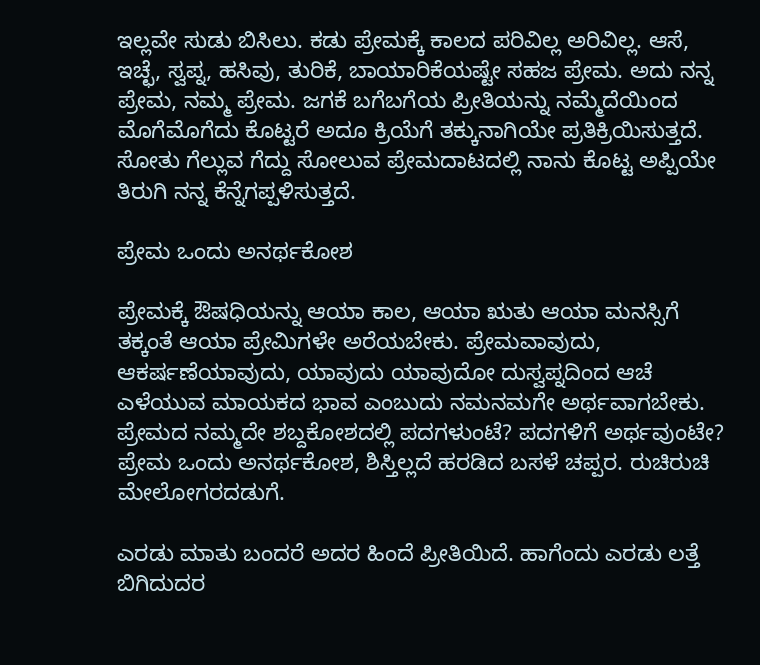ಇಲ್ಲವೇ ಸುಡು ಬಿಸಿಲು. ಕಡು ಪ್ರೇಮಕ್ಕೆ ಕಾಲದ ಪರಿವಿಲ್ಲ ಅರಿವಿಲ್ಲ. ಆಸೆ, ಇಚ್ಛೆ, ಸ್ವಪ್ನ, ಹಸಿವು, ತುರಿಕೆ, ಬಾಯಾರಿಕೆಯಷ್ಟೇ ಸಹಜ ಪ್ರೇಮ. ಅದು ನನ್ನ ಪ್ರೇಮ, ನಮ್ಮ ಪ್ರೇಮ. ಜಗಕೆ ಬಗೆಬಗೆಯ ಪ್ರೀತಿಯನ್ನು ನಮ್ಮೆದೆಯಿಂದ ಮೊಗೆಮೊಗೆದು ಕೊಟ್ಟರೆ ಅದೂ ಕ್ರಿಯೆಗೆ ತಕ್ಕುನಾಗಿಯೇ ಪ್ರತಿಕ್ರಿಯಿಸುತ್ತದೆ. ಸೋತು ಗೆಲ್ಲುವ ಗೆದ್ದು ಸೋಲುವ ಪ್ರೇಮದಾಟದಲ್ಲಿ ನಾನು ಕೊಟ್ಟ ಅಪ್ಪಿಯೇ ತಿರುಗಿ ನನ್ನ ಕೆನ್ನೆಗಪ್ಪಳಿಸುತ್ತದೆ.

ಪ್ರೇಮ ಒಂದು ಅನರ್ಥಕೋಶ

ಪ್ರೇಮಕ್ಕೆ ಔಷಧಿಯನ್ನು ಆಯಾ ಕಾಲ, ಆಯಾ ಋತು ಆಯಾ ಮನಸ್ಸಿಗೆ ತಕ್ಕಂತೆ ಆಯಾ ಪ್ರೇಮಿಗಳೇ ಅರೆಯಬೇಕು. ಪ್ರೇಮವಾವುದು, ಆಕರ್ಷಣೆಯಾವುದು, ಯಾವುದು ಯಾವುದೋ ದುಸ್ವಪ್ನದಿಂದ ಆಚೆ ಎಳೆಯುವ ಮಾಯಕದ ಭಾವ ಎಂಬುದು ನಮನಮಗೇ ಅರ್ಥವಾಗಬೇಕು. ಪ್ರೇಮದ ನಮ್ಮದೇ ಶಬ್ದಕೋಶದಲ್ಲಿ ಪದಗಳುಂಟೆ? ಪದಗಳಿಗೆ ಅರ್ಥವುಂಟೇ? ಪ್ರೇಮ ಒಂದು ಅನರ್ಥಕೋಶ, ಶಿಸ್ತಿಲ್ಲದೆ ಹರಡಿದ ಬಸಳೆ ಚಪ್ಪರ. ರುಚಿರುಚಿ ಮೇಲೋಗರದಡುಗೆ.

ಎರಡು ಮಾತು ಬಂದರೆ ಅದರ ಹಿಂದೆ ಪ್ರೀತಿಯಿದೆ. ಹಾಗೆಂದು ಎರಡು ಲತ್ತೆ ಬಿಗಿದುದರ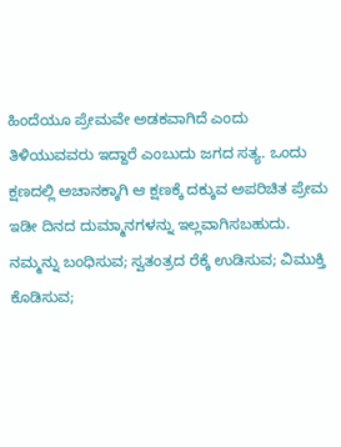ಹಿಂದೆಯೂ ಪ್ರೇಮವೇ ಅಡಕವಾಗಿದೆ ಎಂದು ತಿಳಿಯುವವರು ಇದ್ದಾರೆ ಎಂಬುದು ಜಗದ ಸತ್ಯ. ಒಂದು ಕ್ಷಣದಲ್ಲಿ ಅಚಾನಕ್ಕಾಗಿ ಆ ಕ್ಷಣಕ್ಕೆ ದಕ್ಕುವ ಅಪರಿಚಿತ ಪ್ರೇಮ ಇಡೀ ದಿನದ ದುಮ್ಮಾನಗಳನ್ನು ಇಲ್ಲವಾಗಿಸಬಹುದು. ನಮ್ಮನ್ನು ಬಂಧಿಸುವ; ಸ್ವತಂತ್ರದ ರೆಕ್ಕೆ ಉಡಿಸುವ; ವಿಮುಕ್ತಿ ಕೊಡಿಸುವ;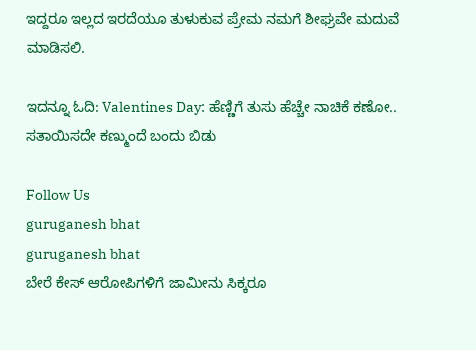ಇದ್ದರೂ ಇಲ್ಲದ ಇರದೆಯೂ ತುಳುಕುವ ಪ್ರೇಮ ನಮಗೆ ಶೀಘ್ರವೇ ಮದುವೆ ಮಾಡಿಸಲಿ.

ಇದನ್ನೂ ಓದಿ: Valentines Day: ಹೆಣ್ಣಿಗೆ ತುಸು ಹೆಚ್ಚೇ ನಾಚಿಕೆ ಕಣೋ.. ಸತಾಯಿಸದೇ ಕಣ್ಮುಂದೆ ಬಂದು ಬಿಡು

Follow Us
guruganesh bhat
guruganesh bhat
ಬೇರೆ ಕೇಸ್ ಆರೋಪಿಗಳಿಗೆ ಜಾಮೀನು ಸಿಕ್ಕರೂ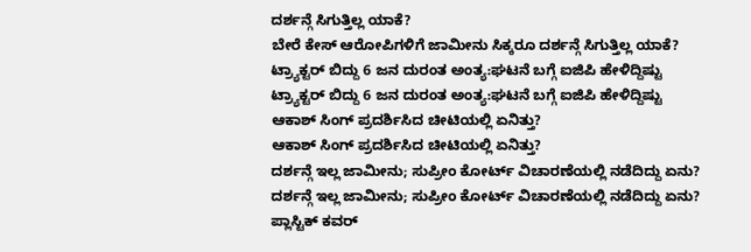ದರ್ಶನ್ಗೆ ಸಿಗುತ್ತಿಲ್ಲ ಯಾಕೆ?
ಬೇರೆ ಕೇಸ್ ಆರೋಪಿಗಳಿಗೆ ಜಾಮೀನು ಸಿಕ್ಕರೂ ದರ್ಶನ್ಗೆ ಸಿಗುತ್ತಿಲ್ಲ ಯಾಕೆ?
ಟ್ರ್ಯಾಕ್ಟರ್ ಬಿದ್ದು 6 ಜನ ದುರಂತ ಅಂತ್ಯ:ಘಟನೆ ಬಗ್ಗೆ ಐಜಿಪಿ ಹೇಳಿದ್ದಿಷ್ಟು
ಟ್ರ್ಯಾಕ್ಟರ್ ಬಿದ್ದು 6 ಜನ ದುರಂತ ಅಂತ್ಯ:ಘಟನೆ ಬಗ್ಗೆ ಐಜಿಪಿ ಹೇಳಿದ್ದಿಷ್ಟು
ಆಕಾಶ್ ಸಿಂಗ್ ಪ್ರದರ್ಶಿಸಿದ ಚೀಟಿಯಲ್ಲಿ ಏನಿತ್ತು?
ಆಕಾಶ್ ಸಿಂಗ್ ಪ್ರದರ್ಶಿಸಿದ ಚೀಟಿಯಲ್ಲಿ ಏನಿತ್ತು?
ದರ್ಶನ್ಗೆ ಇಲ್ಲ ಜಾಮೀನು; ಸುಪ್ರೀಂ ಕೋರ್ಟ್ ವಿಚಾರಣೆಯಲ್ಲಿ ನಡೆದಿದ್ದು ಏನು?
ದರ್ಶನ್ಗೆ ಇಲ್ಲ ಜಾಮೀನು; ಸುಪ್ರೀಂ ಕೋರ್ಟ್ ವಿಚಾರಣೆಯಲ್ಲಿ ನಡೆದಿದ್ದು ಏನು?
ಪ್ಲಾಸ್ಟಿಕ್ ಕವರ್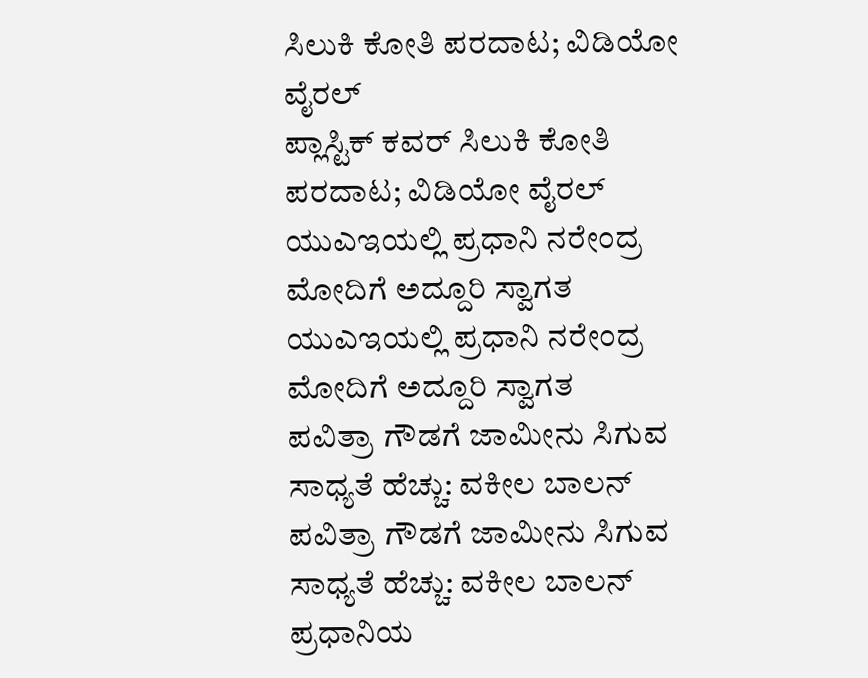ಸಿಲುಕಿ ಕೋತಿ ಪರದಾಟ; ವಿಡಿಯೋ ವೈರಲ್
ಪ್ಲಾಸ್ಟಿಕ್ ಕವರ್ ಸಿಲುಕಿ ಕೋತಿ ಪರದಾಟ; ವಿಡಿಯೋ ವೈರಲ್
ಯುಎಇಯಲ್ಲಿ ಪ್ರಧಾನಿ ನರೇಂದ್ರ ಮೋದಿಗೆ ಅದ್ದೂರಿ ಸ್ವಾಗತ
ಯುಎಇಯಲ್ಲಿ ಪ್ರಧಾನಿ ನರೇಂದ್ರ ಮೋದಿಗೆ ಅದ್ದೂರಿ ಸ್ವಾಗತ
ಪವಿತ್ರಾ ಗೌಡಗೆ ಜಾಮೀನು ಸಿಗುವ ಸಾಧ್ಯತೆ ಹೆಚ್ಚು: ವಕೀಲ ಬಾಲನ್
ಪವಿತ್ರಾ ಗೌಡಗೆ ಜಾಮೀನು ಸಿಗುವ ಸಾಧ್ಯತೆ ಹೆಚ್ಚು: ವಕೀಲ ಬಾಲನ್
ಪ್ರಧಾನಿಯ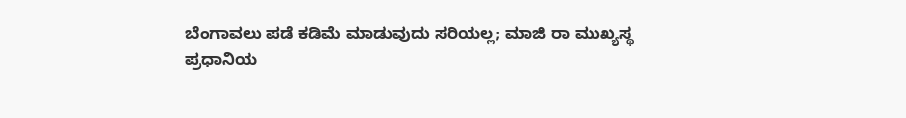ಬೆಂಗಾವಲು ಪಡೆ ಕಡಿಮೆ ಮಾಡುವುದು ಸರಿಯಲ್ಲ; ಮಾಜಿ ರಾ ಮುಖ್ಯಸ್ಥ
ಪ್ರಧಾನಿಯ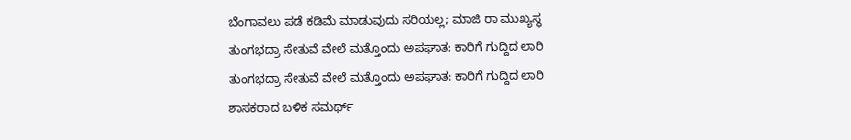ಬೆಂಗಾವಲು ಪಡೆ ಕಡಿಮೆ ಮಾಡುವುದು ಸರಿಯಲ್ಲ; ಮಾಜಿ ರಾ ಮುಖ್ಯಸ್ಥ
ತುಂಗಭದ್ರಾ ಸೇತುವೆ ವೇಲೆ ಮತ್ತೊಂದು ಅಪಘಾತ: ಕಾರಿಗೆ ಗುದ್ದಿದ ಲಾರಿ
ತುಂಗಭದ್ರಾ ಸೇತುವೆ ವೇಲೆ ಮತ್ತೊಂದು ಅಪಘಾತ: ಕಾರಿಗೆ ಗುದ್ದಿದ ಲಾರಿ
ಶಾಸಕರಾದ ಬಳಿಕ ಸಮರ್ಥ್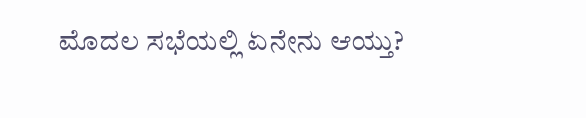ಮೊದಲ ಸಭೆಯಲ್ಲಿ ಏನೇನು ಆಯ್ತು?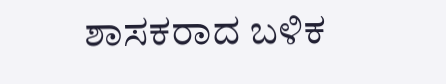ಶಾಸಕರಾದ ಬಳಿಕ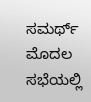ಸಮರ್ಥ್ ಮೊದಲ ಸಭೆಯಲ್ಲಿ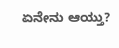ಏನೇನು ಆಯ್ತು?